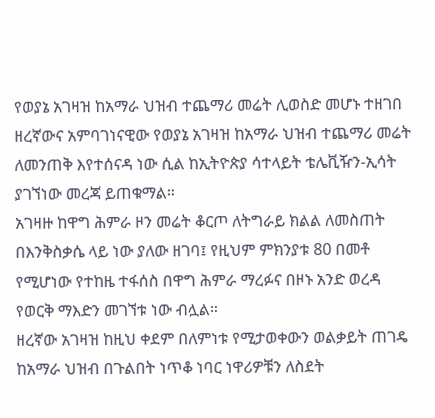የወያኔ አገዛዝ ከአማራ ህዝብ ተጨማሪ መሬት ሊወስድ መሆኑ ተዘገበ
ዘረኛውና አምባገነናዊው የወያኔ አገዛዝ ከአማራ ህዝብ ተጨማሪ መሬት ለመንጠቅ እየተሰናዳ ነው ሲል ከኢትዮጵያ ሳተላይት ቴሌቪዥን-ኢሳት ያገኘነው መረጃ ይጠቁማል።
አገዛዙ ከዋግ ሕምራ ዞን መሬት ቆርጦ ለትግራይ ክልል ለመስጠት በእንቅስቃሴ ላይ ነው ያለው ዘገባ፤ የዚህም ምክንያቱ 80 በመቶ የሚሆነው የተከዜ ተፋሰስ በዋግ ሕምራ ማረፉና በዞኑ አንድ ወረዳ የወርቅ ማእድን መገኘቱ ነው ብሏል።
ዘረኛው አገዛዝ ከዚህ ቀደም በለምነቱ የሚታወቀውን ወልቃይት ጠገዴ ከአማራ ህዝብ በጉልበት ነጥቆ ነባር ነዋሪዎቹን ለስደት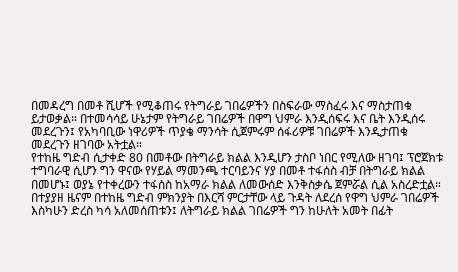በመዳረግ በመቶ ሺሆች የሚቆጠሩ የትግራይ ገበሬዎችን በስፍራው ማስፈሩ እና ማስታጠቁ ይታወቃል። በተመሳሳይ ሁኔታም የትግራይ ገበሬዎች በዋግ ህምራ እንዲሰፍሩ እና ቤት እንዲሰሩ መደረጉን፤ የአካባቢው ነዋሪዎች ጥያቄ ማንሳት ሲጀምሩም ሰፋሪዎቹ ገበሬዎች እንዲታጠቁ መደረጉን ዘገባው አትቷል።
የተከዜ ግድብ ሲታቀድ 80 በመቶው በትግራይ ክልል እንዲሆን ታስቦ ነበር የሚለው ዘገባ፤ ፕሮጀክቱ ተግባራዊ ሲሆን ግን ዋናው የሃይል ማመንጫ ተርባይንና ሃያ በመቶ ተፋሰስ ብቻ በትግራይ ክልል በመሆኑ፤ ወያኔ የተቀረውን ተፋሰስ ከአማራ ክልል ለመውሰድ እንቅስቃሴ ጀምሯል ሲል አስረድቷል።
በተያያዘ ዜናም በተከዜ ግድብ ምክንያት በእርሻ ምርታቸው ላይ ጉዳት ለደረሰ የዋግ ህምራ ገበሬዎች እስካሁን ድረስ ካሳ አለመሰጠቱን፤ ለትግራይ ክልል ገበሬዎች ግን ከሁለት አመት በፊት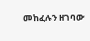መከፈሉን ዘገባው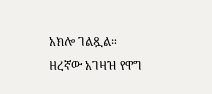አክሎ ገልጿል።
ዘረኛው አገዛዝ የዋግ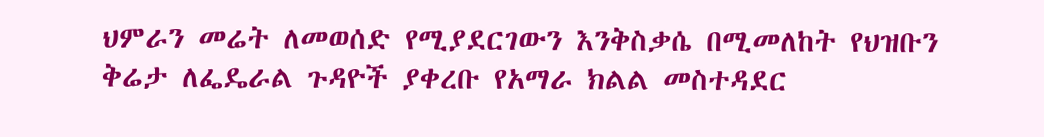ህምራን መሬት ለመወሰድ የሚያደርገውን እንቅስቃሴ በሚመለከት የህዝቡን ቅሬታ ለፌዴራል ጉዳዮች ያቀረቡ የአማራ ክልል መስተዳደር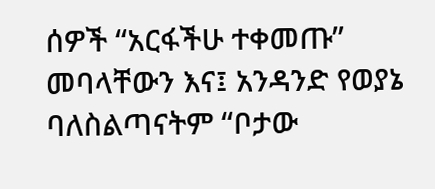ሰዎች “አርፋችሁ ተቀመጡ” መባላቸውን እና፤ አንዳንድ የወያኔ ባለስልጣናትም “ቦታው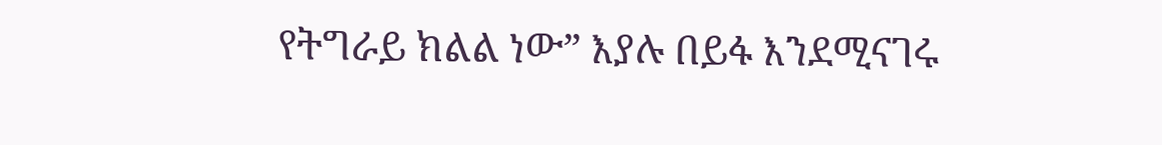የትግራይ ክልል ነው” እያሉ በይፋ እንደሚናገሩ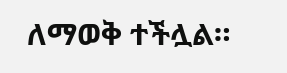ለማወቅ ተችሏል።